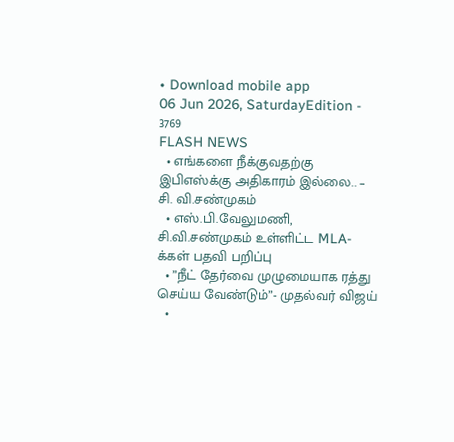• Download mobile app
06 Jun 2026, SaturdayEdition - 3769
FLASH NEWS
  • எங்களை நீக்குவதற்கு இபிஎஸ்க்கு அதிகாரம் இல்லை.. – சி. வி.சண்முகம்
  • எஸ்.பி.வேலுமணி, சி.வி.சண்முகம் உள்ளிட்ட MLA-க்கள் பதவி பறிப்பு
  • ”நீட் தேர்வை முழுமையாக ரத்து செய்ய வேண்டும்”- முதல்வர் விஜய்
  •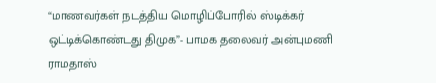“மாணவர்கள் நடத்திய மொழிப்போரில் ஸ்டிக்கர் ஒட்டிக்கொண்டது திமுக”- பாமக தலைவர் அன்புமணி ராமதாஸ்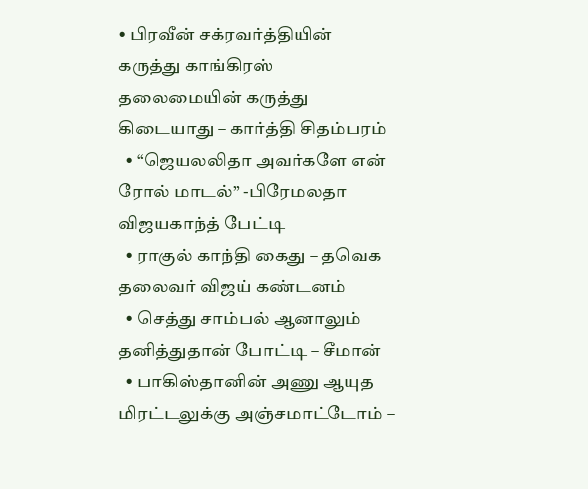• பிரவீன் சக்ரவர்த்தியின் கருத்து காங்கிரஸ் தலைமையின் கருத்து கிடையாது – கார்த்தி சிதம்பரம்
  • “ஜெயலலிதா அவர்களே என் ரோல் மாடல்” -பிரேமலதா விஜயகாந்த் பேட்டி
  • ராகுல் காந்தி கைது – தவெக தலைவர் விஜய் கண்டனம்
  • செத்து சாம்பல் ஆனாலும் தனித்துதான் போட்டி – சீமான்
  • பாகிஸ்தானின் அணு ஆயுத மிரட்டலுக்கு அஞ்சமாட்டோம் –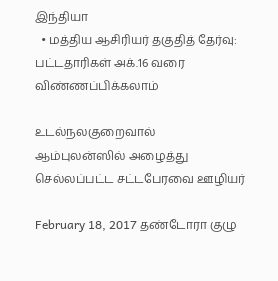இந்தியா
  • மத்திய ஆசிரியர் தகுதித் தேர்வு: பட்டதாரிகள் அக்.16 வரை விண்ணப்பிக்கலாம்

உடல்நலகுறைவால் ஆம்புலன்ஸில் அழைத்து செல்லப்பட்ட சட்டபேரவை ஊழியர்

February 18, 2017 தண்டோரா குழு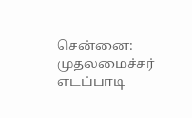சென்னை: முதலமைச்சர் எடப்பாடி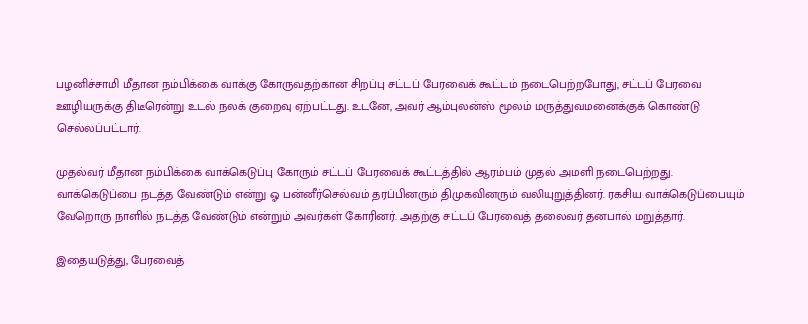பழனிச்சாமி மீதான நம்பிக்கை வாக்கு கோருவதற்கான சிறப்பு சட்டப் பேரவைக் கூட்டம் நடைபெற்றபோது, சட்டப் பேரவை ஊழியருக்கு திடீரென்று உடல் நலக் குறைவு ஏற்பட்டது. உடனே, அவர் ஆம்புலன்ஸ் மூலம் மருத்துவமனைக்குக் கொண்டு செல்லப்பட்டார்.

முதல்வர் மீதான நம்பிக்கை வாக்கெடுப்பு கோரும் சட்டப் பேரவைக் கூட்டத்தில் ஆரம்பம் முதல் அமளி நடைபெற்றது. வாக்கெடுப்பை நடத்த வேண்டும் என்று ஓ பன்னீர்செல்வம் தரப்பினரும் திமுகவினரும் வலியுறுத்தினர். ரகசிய வாக்கெடுப்பையும் வேறொரு நாளில் நடத்த வேண்டும் என்றும் அவர்கள் கோரினர். அதற்கு சட்டப் பேரவைத் தலைவர் தனபால் மறுத்தார்.

இதையடுத்து, பேரவைத்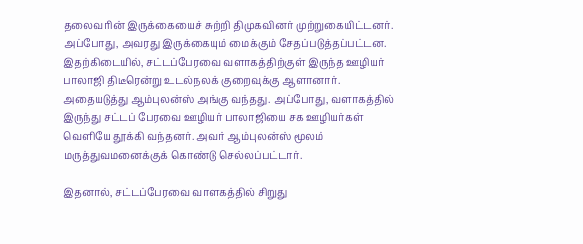தலைவரின் இருக்கையைச் சுற்றி திமுகவினர் முற்றுகையிட்டனர். அப்போது, அவரது இருக்கையும் மைக்கும் சேதப்படுத்தப்பட்டன. இதற்கிடையில், சட்டப்பேரவை வளாகத்திற்குள் இருந்த ஊழியர் பாலாஜி திடீரென்று உடல்நலக் குறைவுக்கு ஆளானார். அதையடுத்து ஆம்புலன்ஸ் அங்கு வந்தது. அப்போது, வளாகத்தில் இருந்து சட்டப் பேரவை ஊழியர் பாலாஜியை சக ஊழியர்கள் வெளியே தூக்கி வந்தனர். அவர் ஆம்புலன்ஸ் மூலம் மருத்துவமனைக்குக் கொண்டு செல்லப்பட்டார்.

இதனால், சட்டப்பேரவை வாளகத்தில் சிறுது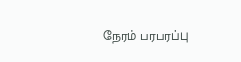நேரம் பரபரப்பு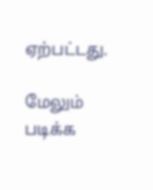ஏற்பட்டது.

மேலும் படிக்க